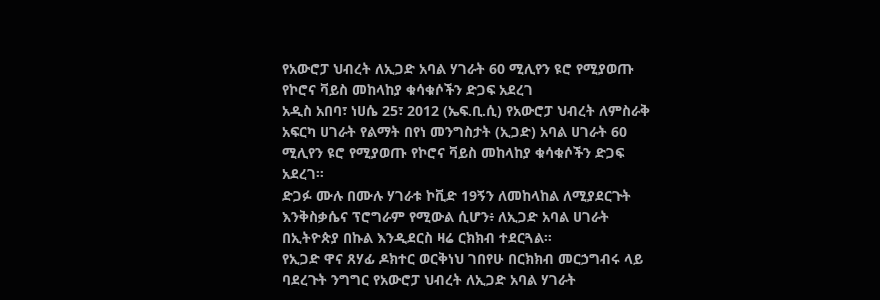የአውሮፓ ህብረት ለኢጋድ አባል ሃገራት 60 ሚሊየን ዩሮ የሚያወጡ የኮሮና ቫይስ መከላከያ ቁሳቁሶችን ድጋፍ አደረገ
አዲስ አበባ፣ ነሀሴ 25፣ 2012 (ኤፍ.ቢ.ሲ) የአውሮፓ ህብረት ለምስራቅ አፍርካ ሀገራት የልማት በየነ መንግስታት (ኢጋድ) አባል ሀገራት 60 ሚሊየን ዩሮ የሚያወጡ የኮሮና ቫይስ መከላከያ ቁሳቁሶችን ድጋፍ አደረገ።
ድጋፉ ሙሉ በሙሉ ሃገራቱ ኮቪድ 19ኝን ለመከላከል ለሚያደርጉት እንቅስቃሴና ፕሮግራም የሚውል ሲሆን፥ ለኢጋድ አባል ሀገራት በኢትዮጵያ በኩል እንዲደርስ ዛሬ ርክክብ ተደርጓል።
የኢጋድ ዋና ጸሃፊ ዶክተር ወርቅነህ ገበየሁ በርክክብ መርኃግብሩ ላይ ባደረጉት ንግግር የአውሮፓ ህብረት ለኢጋድ አባል ሃገራት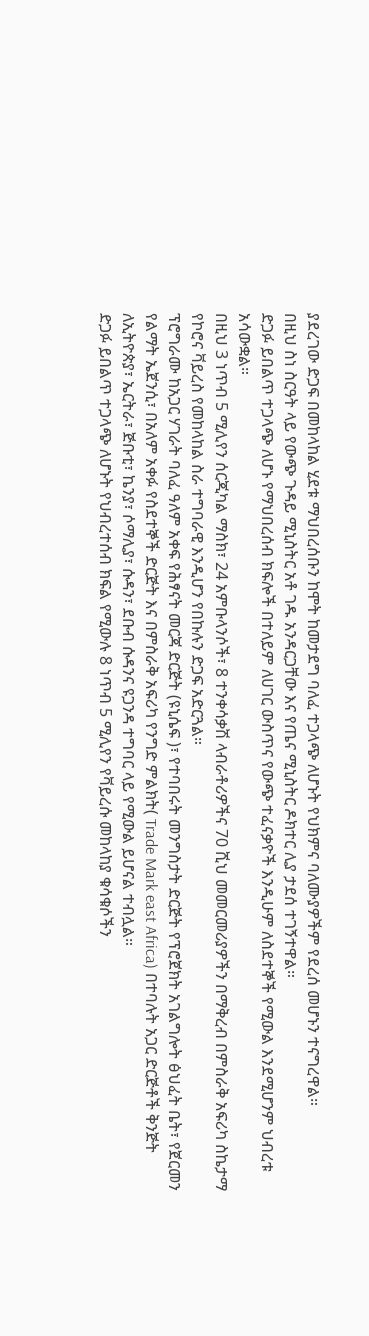ያደረገው ድጋፍ በመከላከል ሂደቱ ማህበረሰቡን ከሞት ከመታደግ ባለፈ ተጋላጭ ለሆኑት የህክምና ባለሙያዎችም የደረሰ መሆኑን ተናግረዋል።
በዚህ ስነ ስርዓት ላይ የውጭ ጉዳይ ሚኒስትር አቶ ገዱ አንዳርጋቸው እና የጤና ሚኒስትር ዶክተር ሊያ ታደሰ ተገኝተዋል።
ድጋፉ ይበልጥ ተጋላጭ ለሆኑ የማህበረሰብ ክፍሎች በተለይም ለሀገር ውስጥና የውጭ ተፈናቃዮች እንዲሁም ለስደተኞች የሚውል እንደሚሆንም ህብረቱ አሳውቋል።
በዚህ 3 ነጥብ 5 ሚሊየን ሰርጂካል ማስክ፣ 24 አምቡላንሶች፣ 8 ተንቀሳቃሽ ላብራቶሪዎችና 70 ሺህ መመርመሪያዎችን በማቅረብ በምስራቅ አፍሪካ ስኬታማ የኮሮና ቫይረስ የመከላከል ስራ ተግባራዊ እንዲሆን የበኩሉን ድጋፍ አድርጓል።
ፕሮግራሙ ከአጋር ሃገራት ባለፈ ዓለም አቀፍ የሕፃናት መርጃ ድርጅት (ዩኒሴፍ )፣ የተባበሩት መንግስታት ድርጅት የፕሮጀክት አገልግሎት ፅህፈት ቤት፣ የጀርመን የልማት ኤጀንሲ፣ በአለም አቀፉ የስደተኞች ድርጅት እና በምስራቅ አፍሪካ የንግድ ምልክት( Trade Mark east Africa) በተባሉት አጋር ድርጅቶች ቅንጅት ለኢትዮጵያ፣ ኤርትራ፣ ጅቡቲ፣ ኬንያ፣ ሶማሊያ፣ ሱዳን፣ ደቡብ ሱዳንና ዩጋንዳ ተግባር ላይ የሚውል ይሆናል ተብሏል።
ድጋፉ ይበልጥ ተጋላጭ ለሆኑት የህብረተሰብ ክፍል የሚውሉ 8 ነጥብ 5 ሚሊየን የቫይረሱ መከላከያ ቁሳቁሶችን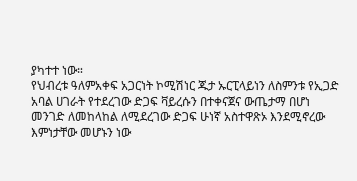ያካተተ ነው።
የህብረቱ ዓለምአቀፍ አጋርነት ኮሚሽነር ጁታ ኡርፒላይነን ለስምንቱ የኢጋድ አባል ሀገራት የተደረገው ድጋፍ ቫይረሱን በተቀናጀና ውጤታማ በሆነ መንገድ ለመከላከል ለሚደረገው ድጋፍ ሁነኛ አስተዋጽኦ እንደሚኖረው እምነታቸው መሆኑን ነው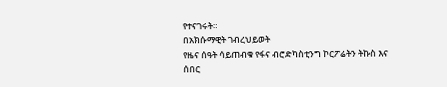የተናገሩት።
በአክሱማዊት ገብረህይወት
የዜና ሰዓት ሳይጠብቁ የፋና ብሮድካስቲንግ ኮርፖሬትን ትኩስ እና ሰበር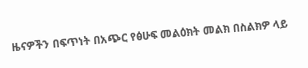ዜናዎችን በፍጥነት በአጭር የፅሁፍ መልዕክት መልክ በስልክዎ ላይ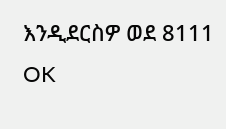እንዲደርስዎ ወደ 8111 OK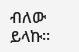ብለው ይላኩ።